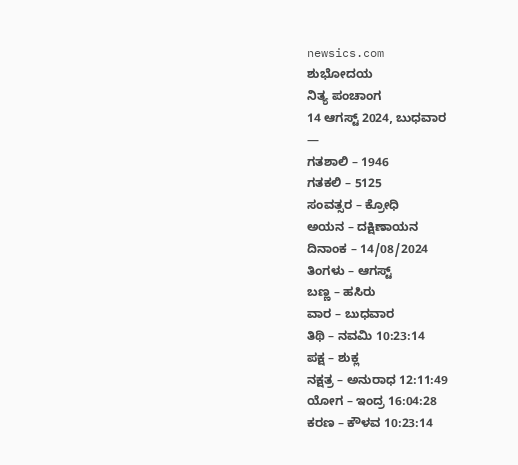newsics.com
ಶುಭೋದಯ
ನಿತ್ಯ ಪಂಚಾಂಗ
14 ಆಗಸ್ಟ್ 2024, ಬುಧವಾರ
—
ಗತಶಾಲಿ – 1946
ಗತಕಲಿ – 5125
ಸಂವತ್ಸರ – ಕ್ರೋಧಿ
ಅಯನ – ದಕ್ಷಿಣಾಯನ
ದಿನಾಂಕ – 14/08/2024
ತಿಂಗಳು – ಆಗಸ್ಟ್
ಬಣ್ಣ – ಹಸಿರು
ವಾರ – ಬುಧವಾರ
ತಿಥಿ – ನವಮಿ 10:23:14
ಪಕ್ಷ – ಶುಕ್ಲ
ನಕ್ಷತ್ರ – ಅನುರಾಧ 12:11:49
ಯೋಗ – ಇಂದ್ರ 16:04:28
ಕರಣ – ಕೌಳವ 10:23:14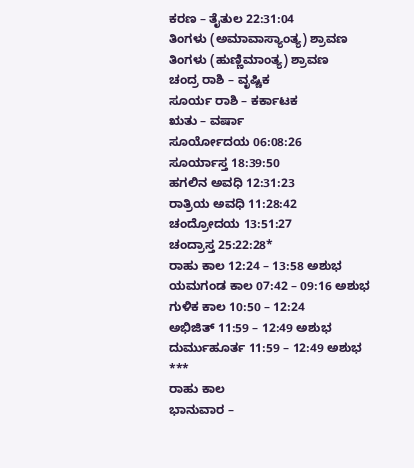ಕರಣ – ತೈತುಲ 22:31:04
ತಿಂಗಳು (ಅಮಾವಾಸ್ಯಾಂತ್ಯ) ಶ್ರಾವಣ
ತಿಂಗಳು (ಹುಣ್ಣಿಮಾಂತ್ಯ) ಶ್ರಾವಣ
ಚಂದ್ರ ರಾಶಿ – ವೃಷ್ಚಿಕ
ಸೂರ್ಯ ರಾಶಿ – ಕರ್ಕಾಟಕ
ಋತು – ವರ್ಷಾ
ಸೂರ್ಯೋದಯ 06:08:26
ಸೂರ್ಯಾಸ್ತ 18:39:50
ಹಗಲಿನ ಅವಧಿ 12:31:23
ರಾತ್ರಿಯ ಅವಧಿ 11:28:42
ಚಂದ್ರೋದಯ 13:51:27
ಚಂದ್ರಾಸ್ತ 25:22:28*
ರಾಹು ಕಾಲ 12:24 – 13:58 ಅಶುಭ
ಯಮಗಂಡ ಕಾಲ 07:42 – 09:16 ಅಶುಭ
ಗುಳಿಕ ಕಾಲ 10:50 – 12:24
ಅಭಿಜಿತ್ 11:59 – 12:49 ಅಶುಭ
ದುರ್ಮುಹೂರ್ತ 11:59 – 12:49 ಅಶುಭ
***
ರಾಹು ಕಾಲ
ಭಾನುವಾರ –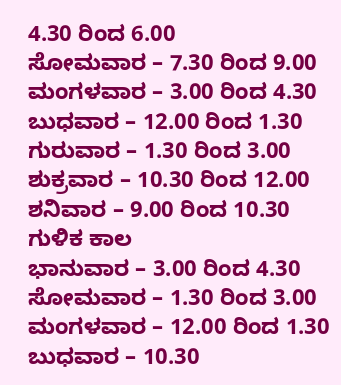4.30 ರಿಂದ 6.00
ಸೋಮವಾರ – 7.30 ರಿಂದ 9.00
ಮಂಗಳವಾರ – 3.00 ರಿಂದ 4.30
ಬುಧವಾರ – 12.00 ರಿಂದ 1.30
ಗುರುವಾರ – 1.30 ರಿಂದ 3.00
ಶುಕ್ರವಾರ – 10.30 ರಿಂದ 12.00
ಶನಿವಾರ – 9.00 ರಿಂದ 10.30
ಗುಳಿಕ ಕಾಲ
ಭಾನುವಾರ – 3.00 ರಿಂದ 4.30
ಸೋಮವಾರ – 1.30 ರಿಂದ 3.00
ಮಂಗಳವಾರ – 12.00 ರಿಂದ 1.30
ಬುಧವಾರ – 10.30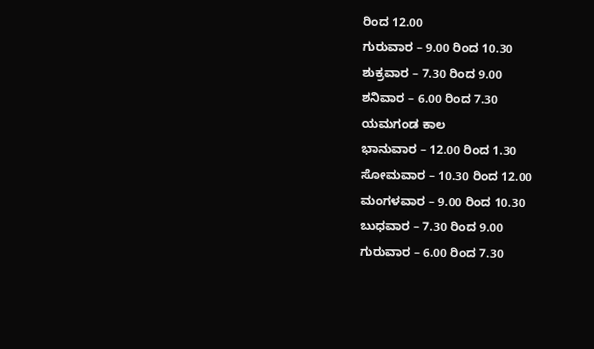ರಿಂದ 12.00
ಗುರುವಾರ – 9.00 ರಿಂದ 10.30
ಶುಕ್ರವಾರ – 7.30 ರಿಂದ 9.00
ಶನಿವಾರ – 6.00 ರಿಂದ 7.30
ಯಮಗಂಡ ಕಾಲ
ಭಾನುವಾರ – 12.00 ರಿಂದ 1.30
ಸೋಮವಾರ – 10.30 ರಿಂದ 12.00
ಮಂಗಳವಾರ – 9.00 ರಿಂದ 10.30
ಬುಧವಾರ – 7.30 ರಿಂದ 9.00
ಗುರುವಾರ – 6.00 ರಿಂದ 7.30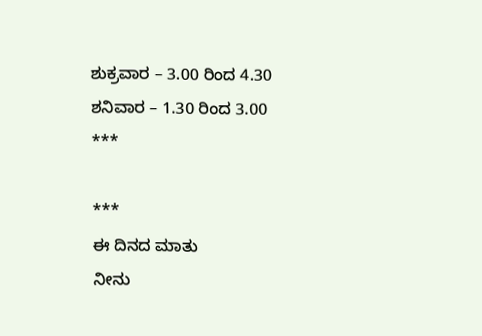ಶುಕ್ರವಾರ – 3.00 ರಿಂದ 4.30
ಶನಿವಾರ – 1.30 ರಿಂದ 3.00
***

***
ಈ ದಿನದ ಮಾತು
ನೀನು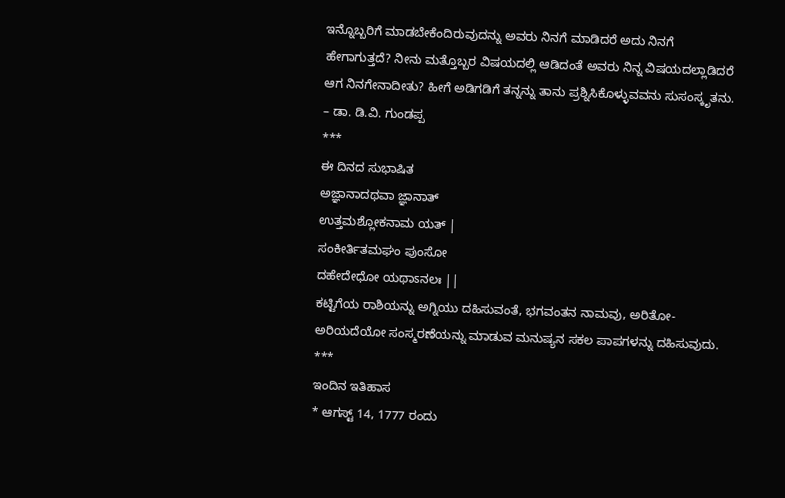ಇನ್ನೊಬ್ಬರಿಗೆ ಮಾಡಬೇಕೆಂದಿರುವುದನ್ನು ಅವರು ನಿನಗೆ ಮಾಡಿದರೆ ಅದು ನಿನಗೆ ಹೇಗಾಗುತ್ತದೆ? ನೀನು ಮತ್ತೊಬ್ಬರ ವಿಷಯದಲ್ಲಿ ಆಡಿದಂತೆ ಅವರು ನಿನ್ನ ವಿಷಯದಲ್ಲಾಡಿದರೆ ಆಗ ನಿನಗೇನಾದೀತು? ಹೀಗೆ ಅಡಿಗಡಿಗೆ ತನ್ನನ್ನು ತಾನು ಪ್ರಶ್ನಿಸಿಕೊಳ್ಳುವವನು ಸುಸಂಸ್ಕೃತನು.
– ಡಾ. ಡಿ.ವಿ. ಗುಂಡಪ್ಪ
***
ಈ ದಿನದ ಸುಭಾಷಿತ
ಅಜ್ಞಾನಾದಥವಾ ಜ್ಞಾನಾತ್
ಉತ್ತಮಶ್ಲೋಕನಾಮ ಯತ್ |
ಸಂಕೀರ್ತಿತಮಘಂ ಪುಂಸೋ
ದಹೇದೇಧೋ ಯಥಾಽನಲಃ ||
ಕಟ್ಟಿಗೆಯ ರಾಶಿಯನ್ನು ಅಗ್ನಿಯು ದಹಿಸುವಂತೆ, ಭಗವಂತನ ನಾಮವು, ಅರಿತೋ-ಅರಿಯದೆಯೋ ಸಂಸ್ಮರಣೆಯನ್ನು ಮಾಡುವ ಮನುಷ್ಯನ ಸಕಲ ಪಾಪಗಳನ್ನು ದಹಿಸುವುದು.
***
ಇಂದಿನ ಇತಿಹಾಸ
* ಆಗಸ್ಟ್ 14, 1777 ರಂದು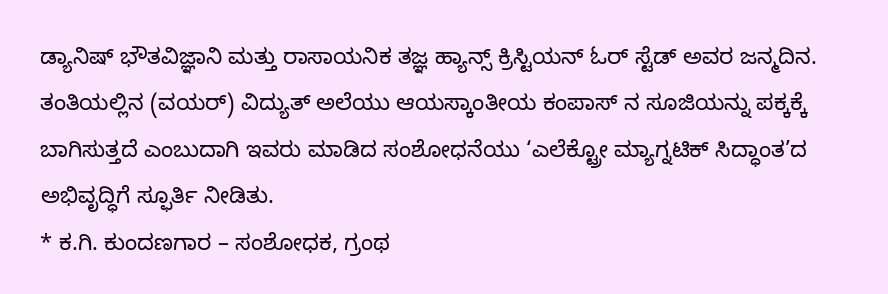ಡ್ಯಾನಿಷ್ ಭೌತವಿಜ್ಞಾನಿ ಮತ್ತು ರಾಸಾಯನಿಕ ತಜ್ಞ ಹ್ಯಾನ್ಸ್ ಕ್ರಿಸ್ಟಿಯನ್ ಓರ್ ಸ್ಟೆಡ್ ಅವರ ಜನ್ಮದಿನ. ತಂತಿಯಲ್ಲಿನ (ವಯರ್) ವಿದ್ಯುತ್ ಅಲೆಯು ಆಯಸ್ಕಾಂತೀಯ ಕಂಪಾಸ್ ನ ಸೂಜಿಯನ್ನು ಪಕ್ಕಕ್ಕೆ ಬಾಗಿಸುತ್ತದೆ ಎಂಬುದಾಗಿ ಇವರು ಮಾಡಿದ ಸಂಶೋಧನೆಯು ‘ಎಲೆಕ್ಟ್ರೋ ಮ್ಯಾಗ್ನಟಿಕ್ ಸಿದ್ಧಾಂತ’ದ ಅಭಿವೃದ್ಧಿಗೆ ಸ್ಫೂರ್ತಿ ನೀಡಿತು.
* ಕ.ಗಿ. ಕುಂದಣಗಾರ – ಸಂಶೋಧಕ, ಗ್ರಂಥ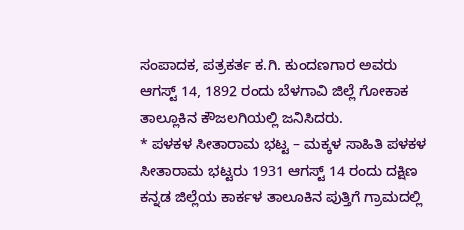ಸಂಪಾದಕ, ಪತ್ರಕರ್ತ ಕ.ಗಿ. ಕುಂದಣಗಾರ ಅವರು ಆಗಸ್ಟ್ 14, 1892 ರಂದು ಬೆಳಗಾವಿ ಜಿಲ್ಲೆ ಗೋಕಾಕ ತಾಲ್ಲೂಕಿನ ಕೌಜಲಗಿಯಲ್ಲಿ ಜನಿಸಿದರು.
* ಪಳಕಳ ಸೀತಾರಾಮ ಭಟ್ಟ – ಮಕ್ಕಳ ಸಾಹಿತಿ ಪಳಕಳ ಸೀತಾರಾಮ ಭಟ್ಟರು 1931 ಆಗಸ್ಟ್ 14 ರಂದು ದಕ್ಷಿಣ ಕನ್ನಡ ಜಿಲ್ಲೆಯ ಕಾರ್ಕಳ ತಾಲೂಕಿನ ಪುತ್ತಿಗೆ ಗ್ರಾಮದಲ್ಲಿ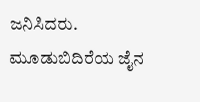ಜನಿಸಿದರು. ಮೂಡುಬಿದಿರೆಯ ಜೈನ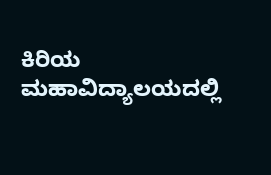ಕಿರಿಯ ಮಹಾವಿದ್ಯಾಲಯದಲ್ಲಿ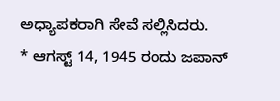ಅಧ್ಯಾಪಕರಾಗಿ ಸೇವೆ ಸಲ್ಲಿಸಿದರು.
* ಆಗಸ್ಟ್ 14, 1945 ರಂದು ಜಪಾನ್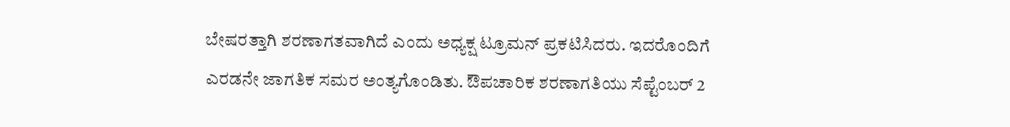ಬೇಷರತ್ತಾಗಿ ಶರಣಾಗತವಾಗಿದೆ ಎಂದು ಅಧ್ಯಕ್ಷ ಟ್ರೂಮನ್ ಪ್ರಕಟಿಸಿದರು. ಇದರೊಂದಿಗೆ ಎರಡನೇ ಜಾಗತಿಕ ಸಮರ ಅಂತ್ಯಗೊಂಡಿತು. ಔಪಚಾರಿಕ ಶರಣಾಗತಿಯು ಸೆಪ್ಟೆಂಬರ್ 2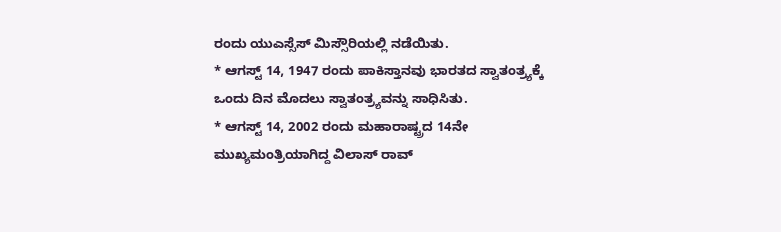ರಂದು ಯುಎಸ್ಸೆಸ್ ಮಿಸ್ಸೌರಿಯಲ್ಲಿ ನಡೆಯಿತು.
* ಆಗಸ್ಟ್ 14, 1947 ರಂದು ಪಾಕಿಸ್ತಾನವು ಭಾರತದ ಸ್ವಾತಂತ್ರ್ಯಕ್ಕೆ ಒಂದು ದಿನ ಮೊದಲು ಸ್ವಾತಂತ್ರ್ಯವನ್ನು ಸಾಧಿಸಿತು.
* ಆಗಸ್ಟ್ 14, 2002 ರಂದು ಮಹಾರಾಷ್ಟ್ರದ 14ನೇ ಮುಖ್ಯಮಂತ್ರಿಯಾಗಿದ್ದ ವಿಲಾಸ್ ರಾವ್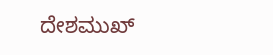ದೇಶಮುಖ್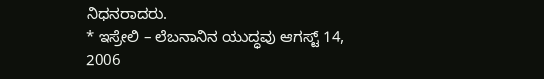ನಿಧನರಾದರು.
* ಇಸ್ರೇಲಿ – ಲೆಬನಾನಿನ ಯುದ್ಧವು ಆಗಸ್ಟ್ 14, 2006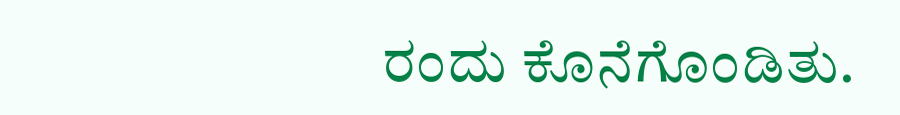ರಂದು ಕೊನೆಗೊಂಡಿತು.